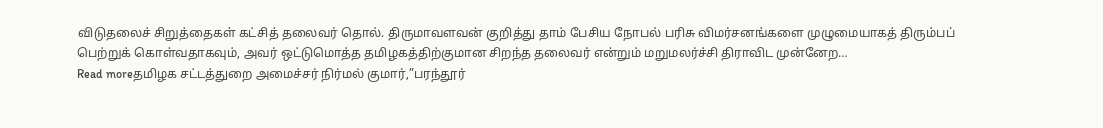விடுதலைச் சிறுத்தைகள் கட்சித் தலைவர் தொல். திருமாவளவன் குறித்து தாம் பேசிய நோபல் பரிசு விமர்சனங்களை முழுமையாகத் திரும்பப் பெற்றுக் கொள்வதாகவும், அவர் ஒட்டுமொத்த தமிழகத்திற்குமான சிறந்த தலைவர் என்றும் மறுமலர்ச்சி திராவிட முன்னேற…
Read moreதமிழக சட்டத்துறை அமைச்சர் நிர்மல் குமார்,”பரந்தூர்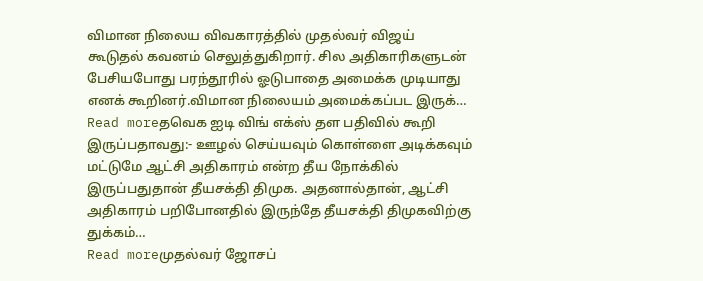விமான நிலைய விவகாரத்தில் முதல்வர் விஜய் கூடுதல் கவனம் செலுத்துகிறார். சில அதிகாரிகளுடன் பேசியபோது பரந்தூரில் ஓடுபாதை அமைக்க முடியாது எனக் கூறினர்.விமான நிலையம் அமைக்கப்பட இருக்…
Read moreதவெக ஐடி விங் எக்ஸ் தள பதிவில் கூறி இருப்பதாவது:- ஊழல் செய்யவும் கொள்ளை அடிக்கவும் மட்டுமே ஆட்சி அதிகாரம் என்ற தீய நோக்கில் இருப்பதுதான் தீயசக்தி திமுக. அதனால்தான், ஆட்சி அதிகாரம் பறிபோனதில் இருந்தே தீயசக்தி திமுகவிற்கு துக்கம்…
Read moreமுதல்வர் ஜோசப்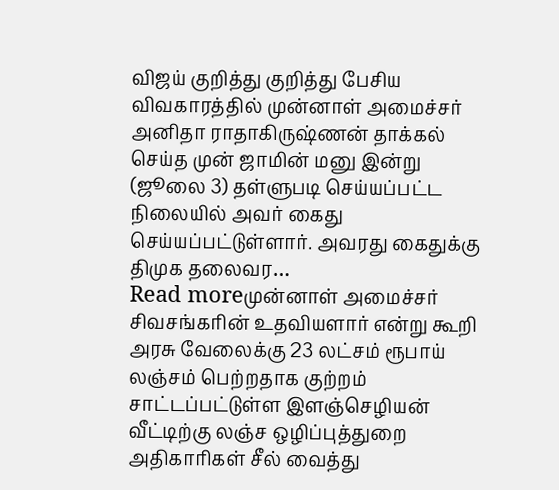விஜய் குறித்து குறித்து பேசிய விவகாரத்தில் முன்னாள் அமைச்சர் அனிதா ராதாகிருஷ்ணன் தாக்கல் செய்த முன் ஜாமின் மனு இன்று (ஜூலை 3) தள்ளுபடி செய்யப்பட்ட நிலையில் அவர் கைது செய்யப்பட்டுள்ளார். அவரது கைதுக்கு திமுக தலைவர…
Read moreமுன்னாள் அமைச்சர் சிவசங்கரின் உதவியளார் என்று கூறி அரசு வேலைக்கு 23 லட்சம் ரூபாய் லஞ்சம் பெற்றதாக குற்றம் சாட்டப்பட்டுள்ள இளஞ்செழியன் வீட்டிற்கு லஞ்ச ஒழிப்புத்துறை அதிகாரிகள் சீல் வைத்து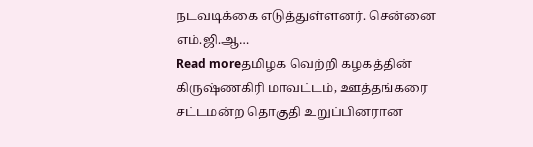நடவடிக்கை எடுத்துள்ளனர். சென்னை எம்.ஜி.ஆ…
Read moreதமிழக வெற்றி கழகத்தின் கிருஷ்ணகிரி மாவட்டம், ஊத்தங்கரை சட்டமன்ற தொகுதி உறுப்பினரான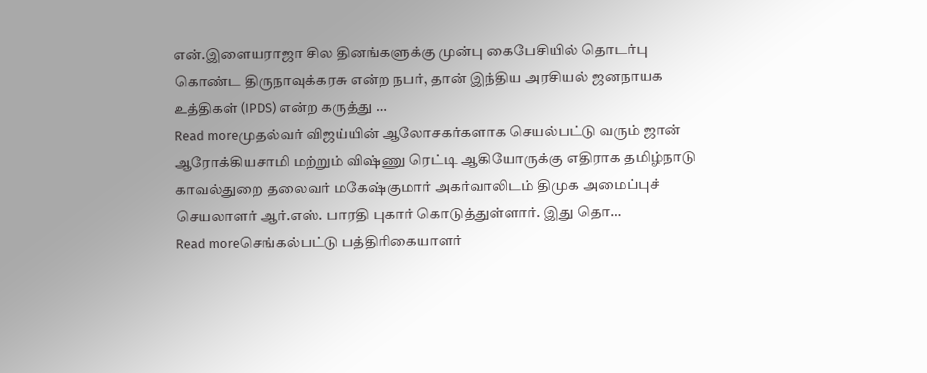என்.இளையராஜா சில தினங்களுக்கு முன்பு கைபேசியில் தொடர்பு கொண்ட திருநாவுக்கரசு என்ற நபர், தான் இந்திய அரசியல் ஜனநாயக உத்திகள் (IPDS) என்ற கருத்து …
Read moreமுதல்வர் விஜய்யின் ஆலோசகர்களாக செயல்பட்டு வரும் ஜான் ஆரோக்கியசாமி மற்றும் விஷ்ணு ரெட்டி ஆகியோருக்கு எதிராக தமிழ்நாடு காவல்துறை தலைவர் மகேஷ்குமார் அகர்வாலிடம் திமுக அமைப்புச் செயலாளர் ஆர்.எஸ். பாரதி புகார் கொடுத்துள்ளார். இது தொ…
Read moreசெங்கல்பட்டு பத்திரிகையாளர்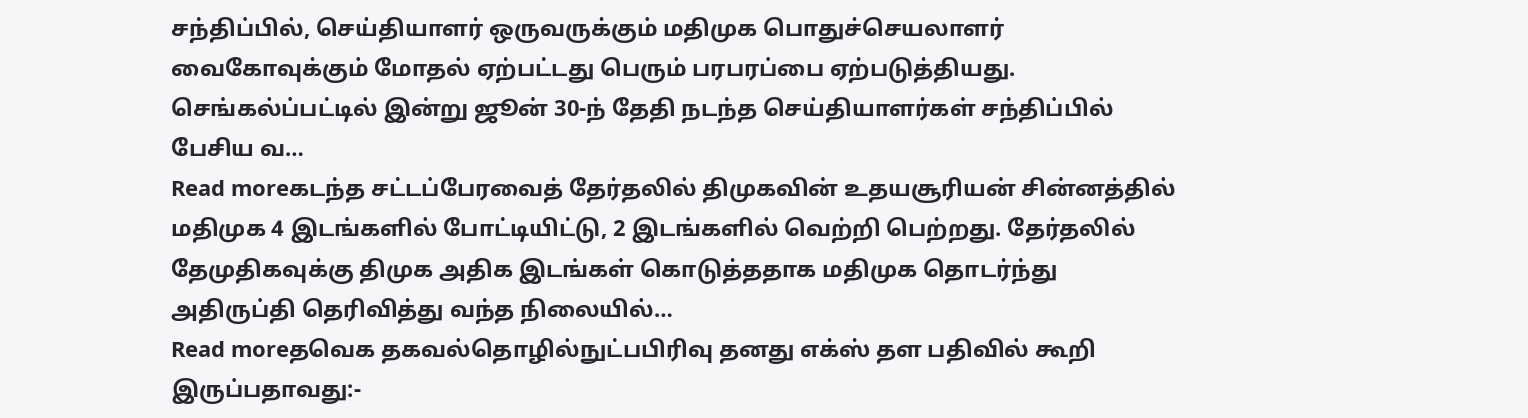சந்திப்பில், செய்தியாளர் ஒருவருக்கும் மதிமுக பொதுச்செயலாளர் வைகோவுக்கும் மோதல் ஏற்பட்டது பெரும் பரபரப்பை ஏற்படுத்தியது. செங்கல்ப்பட்டில் இன்று ஜூன் 30-ந் தேதி நடந்த செய்தியாளர்கள் சந்திப்பில் பேசிய வ…
Read moreகடந்த சட்டப்பேரவைத் தேர்தலில் திமுகவின் உதயசூரியன் சின்னத்தில் மதிமுக 4 இடங்களில் போட்டியிட்டு, 2 இடங்களில் வெற்றி பெற்றது. தேர்தலில் தேமுதிகவுக்கு திமுக அதிக இடங்கள் கொடுத்ததாக மதிமுக தொடர்ந்து அதிருப்தி தெரிவித்து வந்த நிலையில்…
Read moreதவெக தகவல்தொழில்நுட்பபிரிவு தனது எக்ஸ் தள பதிவில் கூறி இருப்பதாவது:-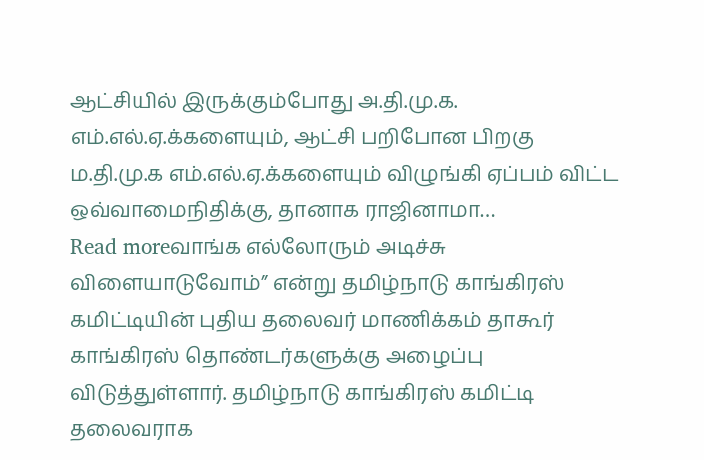ஆட்சியில் இருக்கும்போது அ.தி.மு.க. எம்.எல்.ஏ.க்களையும், ஆட்சி பறிபோன பிறகு ம.தி.மு.க எம்.எல்.ஏ.க்களையும் விழுங்கி ஏப்பம் விட்ட ஒவ்வாமைநிதிக்கு, தானாக ராஜினாமா…
Read moreவாங்க எல்லோரும் அடிச்சு விளையாடுவோம்” என்று தமிழ்நாடு காங்கிரஸ் கமிட்டியின் புதிய தலைவர் மாணிக்கம் தாகூர் காங்கிரஸ் தொண்டர்களுக்கு அழைப்பு விடுத்துள்ளார். தமிழ்நாடு காங்கிரஸ் கமிட்டி தலைவராக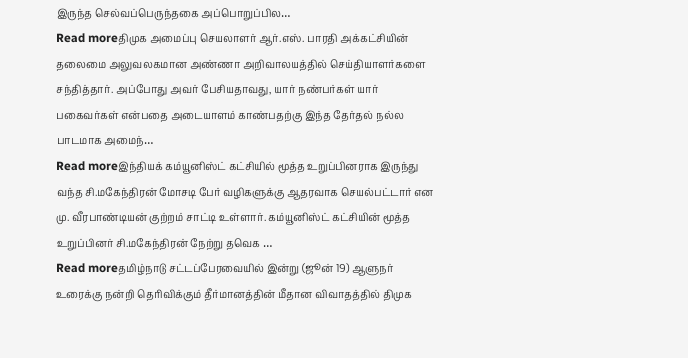இருந்த செல்வப்பெருந்தகை அப்பொறுப்பில…
Read moreதிமுக அமைப்பு செயலாளர் ஆர்.எஸ். பாரதி அக்கட்சியின் தலைமை அலுவலகமான அண்ணா அறிவாலயத்தில் செய்தியாளர்களை சந்தித்தார். அப்போது அவர் பேசியதாவது, யார் நண்பர்கள் யார் பகைவர்கள் என்பதை அடையாளம் காண்பதற்கு இந்த தேர்தல் நல்ல பாடமாக அமைந்…
Read moreஇந்தியக் கம்யூனிஸ்ட் கட்சியில் மூத்த உறுப்பினராக இருந்து வந்த சி.மகேந்திரன் மோசடி பேர் வழிகளுக்கு ஆதரவாக செயல்பட்டார் என மு. வீரபாண்டியன் குற்றம் சாட்டி உள்ளார். கம்யூனிஸ்ட் கட்சியின் மூத்த உறுப்பினர் சி.மகேந்திரன் நேற்று தவெக …
Read moreதமிழ்நாடு சட்டப்பேரவையில் இன்று (ஜூன் 19) ஆளுநர் உரைக்கு நன்றி தெரிவிக்கும் தீர்மானத்தின் மீதான விவாதத்தில் திமுக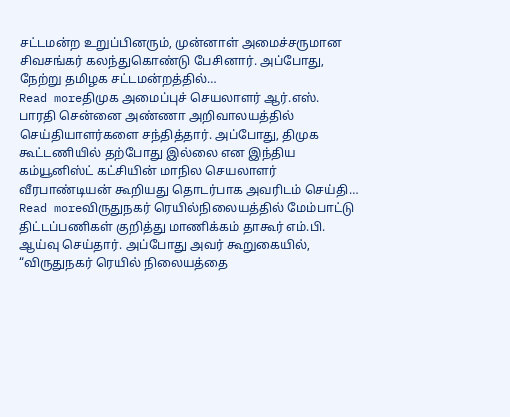சட்டமன்ற உறுப்பினரும், முன்னாள் அமைச்சருமான சிவசங்கர் கலந்துகொண்டு பேசினார். அப்போது, நேற்று தமிழக சட்டமன்றத்தில்…
Read moreதிமுக அமைப்புச் செயலாளர் ஆர்.எஸ். பாரதி சென்னை அண்ணா அறிவாலயத்தில் செய்தியாளர்களை சந்தித்தார். அப்போது, திமுக கூட்டணியில் தற்போது இல்லை என இந்திய கம்யூனிஸ்ட் கட்சியின் மாநில செயலாளர் வீரபாண்டியன் கூறியது தொடர்பாக அவரிடம் செய்தி…
Read moreவிருதுநகர் ரெயில்நிலையத்தில் மேம்பாட்டு திட்டப்பணிகள் குறித்து மாணிக்கம் தாகூர் எம்.பி. ஆய்வு செய்தார். அப்போது அவர் கூறுகையில், “விருதுநகர் ரெயில் நிலையத்தை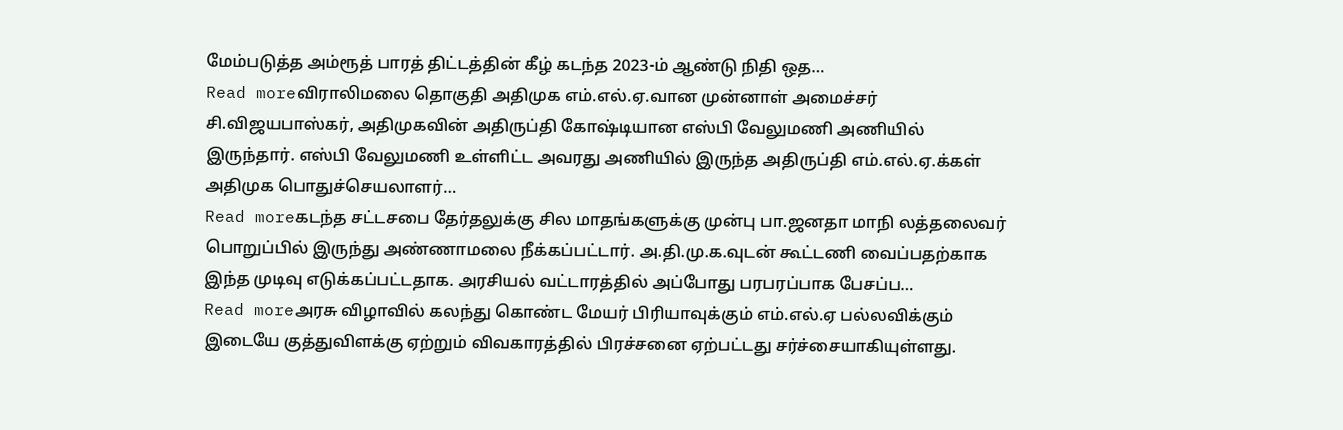மேம்படுத்த அம்ரூத் பாரத் திட்டத்தின் கீழ் கடந்த 2023-ம் ஆண்டு நிதி ஒத…
Read moreவிராலிமலை தொகுதி அதிமுக எம்.எல்.ஏ.வான முன்னாள் அமைச்சர் சி.விஜயபாஸ்கர், அதிமுகவின் அதிருப்தி கோஷ்டியான எஸ்பி வேலுமணி அணியில் இருந்தார். எஸ்பி வேலுமணி உள்ளிட்ட அவரது அணியில் இருந்த அதிருப்தி எம்.எல்.ஏ.க்கள் அதிமுக பொதுச்செயலாளர்…
Read moreகடந்த சட்டசபை தேர்தலுக்கு சில மாதங்களுக்கு முன்பு பா.ஜனதா மாநி லத்தலைவர் பொறுப்பில் இருந்து அண்ணாமலை நீக்கப்பட்டார். அ.தி.மு.க.வுடன் கூட்டணி வைப்பதற்காக இந்த முடிவு எடுக்கப்பட்டதாக. அரசியல் வட்டாரத்தில் அப்போது பரபரப்பாக பேசப்ப…
Read moreஅரசு விழாவில் கலந்து கொண்ட மேயர் பிரியாவுக்கும் எம்.எல்.ஏ பல்லவிக்கும் இடையே குத்துவிளக்கு ஏற்றும் விவகாரத்தில் பிரச்சனை ஏற்பட்டது சர்ச்சையாகியுள்ளது.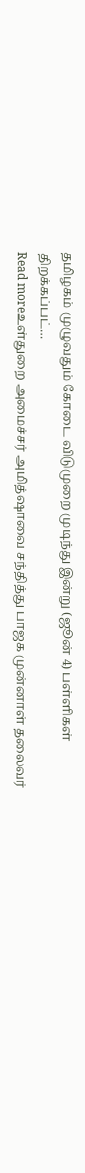தமிழகம் முழுவதும் கோடை விடுமுறை முடிந்து இன்று (ஜூன் 4) பள்ளிகள் திறக்கப்பட்…
Read moreஉள்துறை அமைச்சர் அமித்ஷாவை சந்தித்து பாஜக முன்னாள் தலைவர்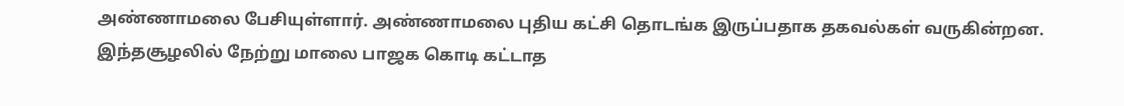அண்ணாமலை பேசியுள்ளார். அண்ணாமலை புதிய கட்சி தொடங்க இருப்பதாக தகவல்கள் வருகின்றன. இந்தசூழலில் நேற்று மாலை பாஜக கொடி கட்டாத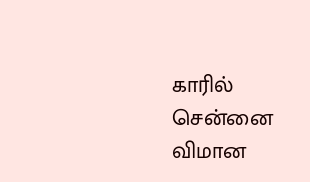காரில் சென்னை விமான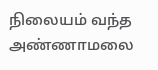நிலையம் வந்த அண்ணாமலை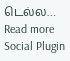டெல்ல…
Read more
Social Plugin